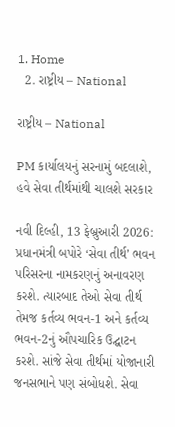1. Home
  2. રાષ્ટ્રીય – National

રાષ્ટ્રીય – National

PM કાર્યાલયનું સરનામું બદલાશે, હવે સેવા તીર્થમાંથી ચાલશે સરકાર

નવી દિલ્હી, 13 ફેબ્રુઆરી 2026: પ્રધાનમંત્રી બપોરે ‘સેવા તીર્થ’ ભવન પરિસરના નામકરણનું અનાવરણ કરશે. ત્યારબાદ તેઓ સેવા તીર્થ તેમજ કર્તવ્ય ભવન-1 અને કર્તવ્ય ભવન-2નું ઔપચારિક ઉદ્ઘાટન કરશે. સાંજે સેવા તીર્થમાં યોજાનારી જનસભાને પણ સંબોધશે. સેવા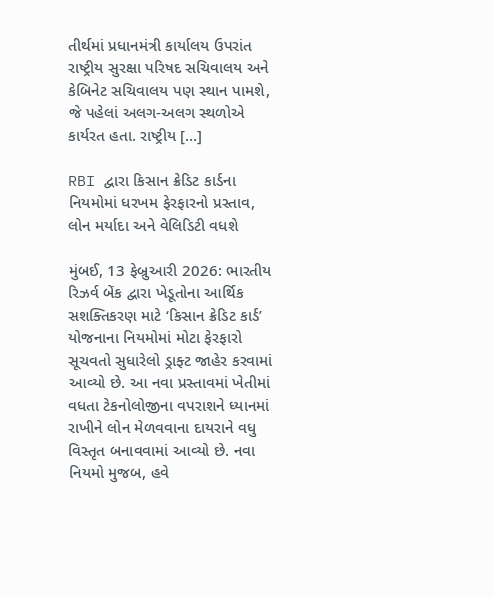તીર્થમાં પ્રધાનમંત્રી કાર્યાલય ઉપરાંત રાષ્ટ્રીય સુરક્ષા પરિષદ સચિવાલય અને કેબિનેટ સચિવાલય પણ સ્થાન પામશે, જે પહેલાં અલગ-અલગ સ્થળોએ કાર્યરત હતા. રાષ્ટ્રીય […]

RBI દ્વારા કિસાન ક્રેડિટ કાર્ડના નિયમોમાં ધરખમ ફેરફારનો પ્રસ્તાવ, લોન મર્યાદા અને વેલિડિટી વધશે

મુંબઈ, 13 ફેબ્રુઆરી 2026: ભારતીય રિઝર્વ બેંક દ્વારા ખેડૂતોના આર્થિક સશક્તિકરણ માટે ‘કિસાન ક્રેડિટ કાર્ડ’ યોજનાના નિયમોમાં મોટા ફેરફારો સૂચવતો સુધારેલો ડ્રાફ્ટ જાહેર કરવામાં આવ્યો છે. આ નવા પ્રસ્તાવમાં ખેતીમાં વધતા ટેકનોલોજીના વપરાશને ધ્યાનમાં રાખીને લોન મેળવવાના દાયરાને વધુ વિસ્તૃત બનાવવામાં આવ્યો છે. નવા નિયમો મુજબ, હવે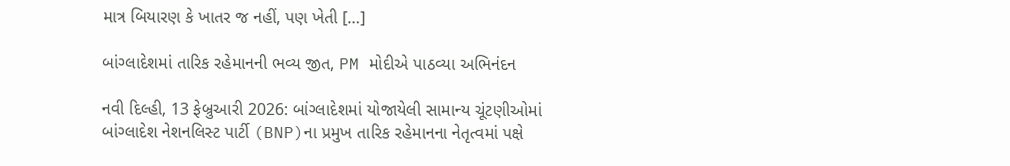માત્ર બિયારણ કે ખાતર જ નહીં, પણ ખેતી […]

બાંગ્લાદેશમાં તારિક રહેમાનની ભવ્ય જીત, PM મોદીએ પાઠવ્યા અભિનંદન

નવી દિલ્હી, 13 ફેબ્રુઆરી 2026: બાંગ્લાદેશમાં યોજાયેલી સામાન્ય ચૂંટણીઓમાં બાંગ્લાદેશ નેશનલિસ્ટ પાર્ટી (BNP)ના પ્રમુખ તારિક રહેમાનના નેતૃત્વમાં પક્ષે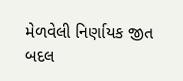મેળવેલી નિર્ણાયક જીત બદલ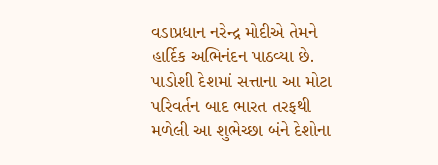વડાપ્રધાન નરેન્દ્ર મોદીએ તેમને હાર્દિક અભિનંદન પાઠવ્યા છે. પાડોશી દેશમાં સત્તાના આ મોટા પરિવર્તન બાદ ભારત તરફથી મળેલી આ શુભેચ્છા બંને દેશોના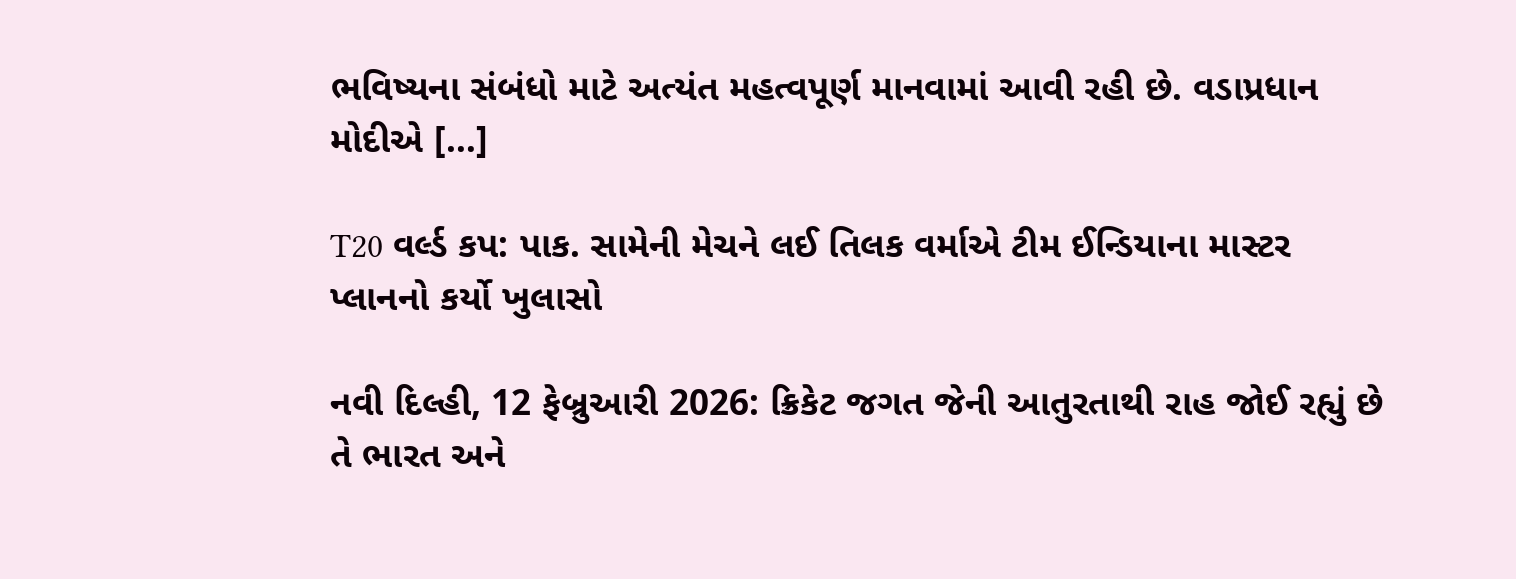ભવિષ્યના સંબંધો માટે અત્યંત મહત્વપૂર્ણ માનવામાં આવી રહી છે. વડાપ્રધાન મોદીએ […]

T20 વર્લ્ડ કપ: પાક. સામેની મેચને લઈ તિલક વર્માએ ટીમ ઈન્ડિયાના માસ્ટર પ્લાનનો કર્યો ખુલાસો

નવી દિલ્હી, 12 ફેબ્રુઆરી 2026: ક્રિકેટ જગત જેની આતુરતાથી રાહ જોઈ રહ્યું છે તે ભારત અને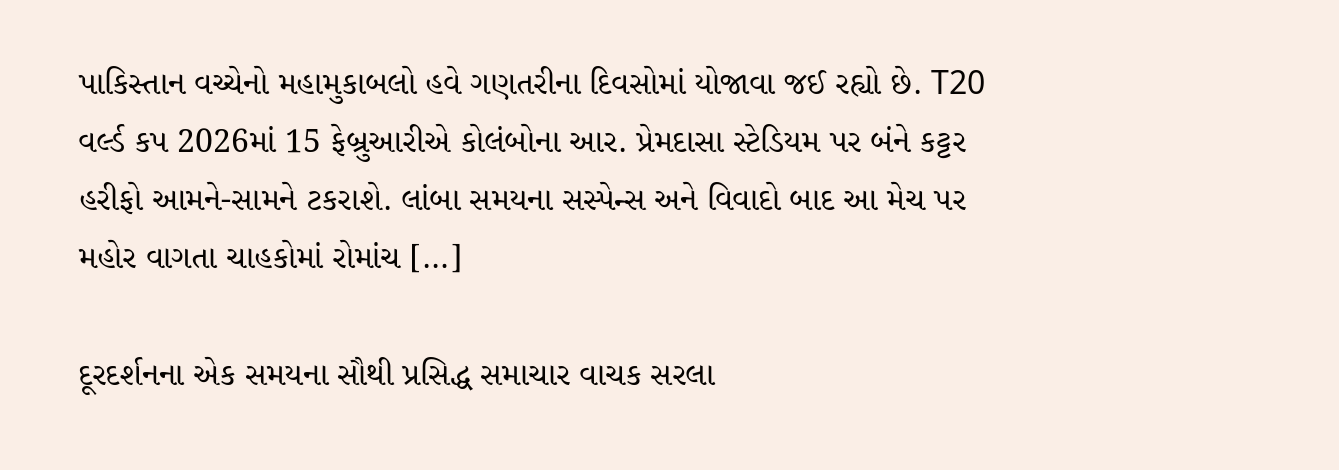પાકિસ્તાન વચ્ચેનો મહામુકાબલો હવે ગણતરીના દિવસોમાં યોજાવા જઈ રહ્યો છે. T20 વર્લ્ડ કપ 2026માં 15 ફેબ્રુઆરીએ કોલંબોના આર. પ્રેમદાસા સ્ટેડિયમ પર બંને કટ્ટર હરીફો આમને-સામને ટકરાશે. લાંબા સમયના સસ્પેન્સ અને વિવાદો બાદ આ મેચ પર મહોર વાગતા ચાહકોમાં રોમાંચ […]

દૂરદર્શનના એક સમયના સૌથી પ્રસિદ્ધ સમાચાર વાચક સરલા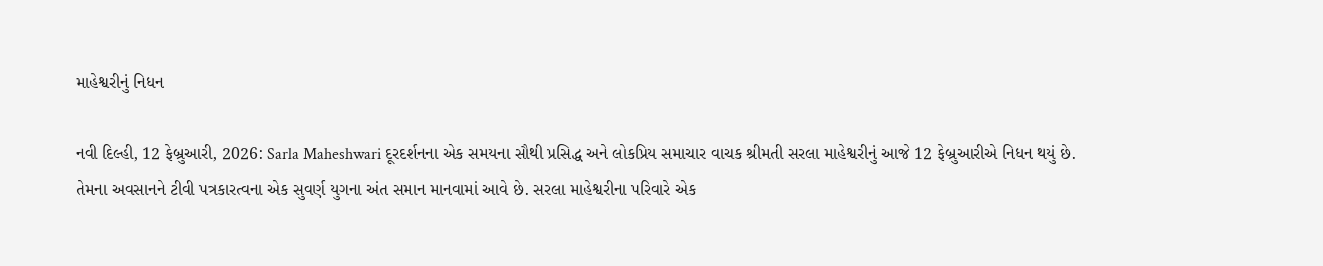માહેશ્વરીનું નિધન

નવી દિલ્હી, 12 ફેબ્રુઆરી, 2026: Sarla Maheshwari દૂરદર્શનના એક સમયના સૌથી પ્રસિદ્ધ અને લોકપ્રિય સમાચાર વાચક શ્રીમતી સરલા માહેશ્વરીનું આજે 12 ફેબ્રુઆરીએ નિધન થયું છે. તેમના અવસાનને ટીવી પત્રકારત્વના એક સુવર્ણ યુગના અંત સમાન માનવામાં આવે છે. સરલા માહેશ્વરીના પરિવારે એક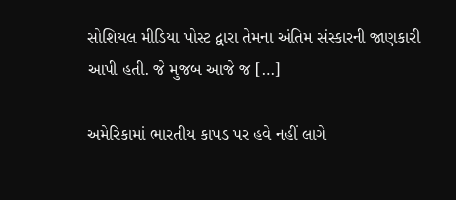સોશિયલ મીડિયા પોસ્ટ દ્વારા તેમના અંતિમ સંસ્કારની જાણકારી આપી હતી. જે મુજબ આજે જ […]

અમેરિકામાં ભારતીય કાપડ પર હવે નહીં લાગે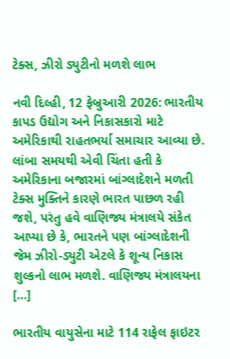ટેક્સ, ઝીરો ડ્યુટીનો મળશે લાભ

નવી દિલ્હી, 12 ફેબ્રુઆરી 2026: ભારતીય કાપડ ઉદ્યોગ અને નિકાસકારો માટે અમેરિકાથી રાહતભર્યા સમાચાર આવ્યા છે. લાંબા સમયથી એવી ચિંતા હતી કે અમેરિકાના બજારમાં બાંગ્લાદેશને મળતી ટેક્સ મુક્તિને કારણે ભારત પાછળ રહી જશે, પરંતુ હવે વાણિજ્ય મંત્રાલયે સંકેત આપ્યા છે કે, ભારતને પણ બાંગ્લાદેશની જેમ ઝીરો-ડ્યુટી એટલે કે શૂન્ય નિકાસ શુલ્કનો લાભ મળશે. વાણિજ્ય મંત્રાલયના […]

ભારતીય વાયુસેના માટે 114 રાફેલ ફાઇટર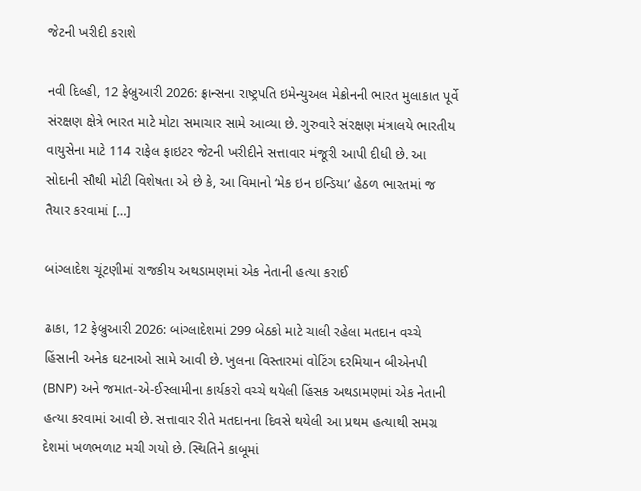જેટની ખરીદી કરાશે

નવી દિલ્હી, 12 ફેબ્રુઆરી 2026: ફ્રાન્સના રાષ્ટ્રપતિ ઇમેન્યુઅલ મેક્રોનની ભારત મુલાકાત પૂર્વે સંરક્ષણ ક્ષેત્રે ભારત માટે મોટા સમાચાર સામે આવ્યા છે. ગુરુવારે સંરક્ષણ મંત્રાલયે ભારતીય વાયુસેના માટે 114 રાફેલ ફાઇટર જેટની ખરીદીને સત્તાવાર મંજૂરી આપી દીધી છે. આ સોદાની સૌથી મોટી વિશેષતા એ છે કે, આ વિમાનો ‘મેક ઇન ઇન્ડિયા’ હેઠળ ભારતમાં જ તૈયાર કરવામાં […]

બાંગ્લાદેશ ચૂંટણીમાં રાજકીય અથડામણમાં એક નેતાની હત્યા કરાઈ

ઢાકા, 12 ફેબ્રુઆરી 2026: બાંગ્લાદેશમાં 299 બેઠકો માટે ચાલી રહેલા મતદાન વચ્ચે હિંસાની અનેક ઘટનાઓ સામે આવી છે. ખુલના વિસ્તારમાં વોટિંગ દરમિયાન બીએનપી (BNP) અને જમાત-એ-ઈસ્લામીના કાર્યકરો વચ્ચે થયેલી હિંસક અથડામણમાં એક નેતાની હત્યા કરવામાં આવી છે. સત્તાવાર રીતે મતદાનના દિવસે થયેલી આ પ્રથમ હત્યાથી સમગ્ર દેશમાં ખળભળાટ મચી ગયો છે. સ્થિતિને કાબૂમાં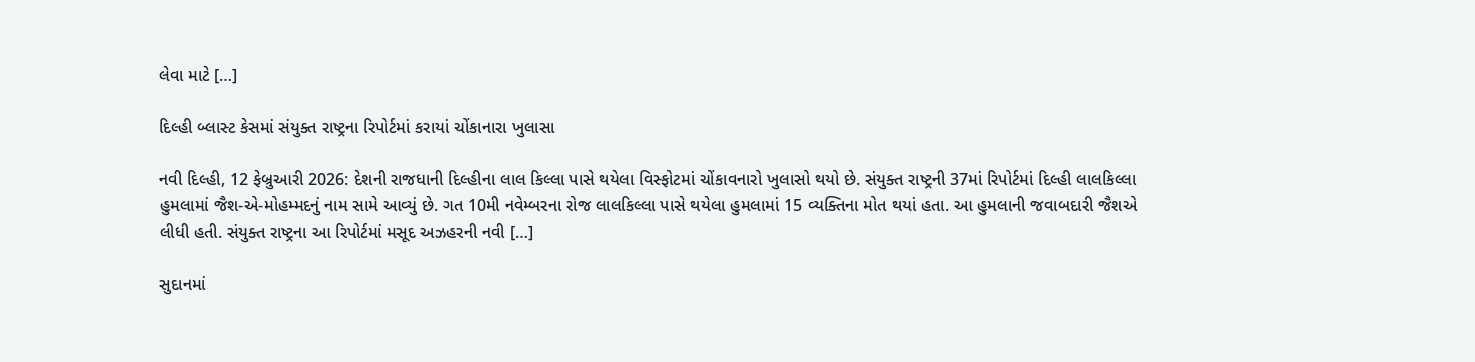લેવા માટે […]

દિલ્હી બ્લાસ્ટ કેસમાં સંયુક્ત રાષ્ટ્રના રિપોર્ટમાં કરાયાં ચોંકાનારા ખુલાસા

નવી દિલ્હી, 12 ફેબ્રુઆરી 2026: દેશની રાજધાની દિલ્હીના લાલ કિલ્લા પાસે થયેલા વિસ્ફોટમાં ચોંકાવનારો ખુલાસો થયો છે. સંયુક્ત રાષ્ટ્રની 37માં રિપોર્ટમાં દિલ્હી લાલકિલ્લા હુમલામાં જૈશ-એ-મોહમ્મદનું નામ સામે આવ્યું છે. ગત 10મી નવેમ્બરના રોજ લાલકિલ્લા પાસે થયેલા હુમલામાં 15 વ્યક્તિના મોત થયાં હતા. આ હુમલાની જવાબદારી જૈશએ લીધી હતી. સંયુક્ત રાષ્ટ્રના આ રિપોર્ટમાં મસૂદ અઝહરની નવી […]

સુદાનમાં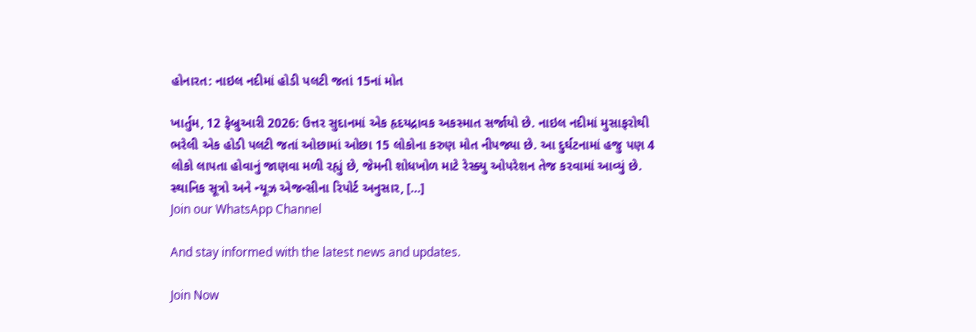હોનારત: નાઇલ નદીમાં હોડી પલટી જતાં 15નાં મોત

ખાર્તુમ, 12 ફેબ્રુઆરી 2026: ઉત્તર સુદાનમાં એક હૃદયદ્રાવક અકસ્માત સર્જાયો છે. નાઇલ નદીમાં મુસાફરોથી ભરેલી એક હોડી પલટી જતાં ઓછામાં ઓછા 15 લોકોના કરુણ મોત નીપજ્યા છે. આ દુર્ઘટનામાં હજુ પણ 4 લોકો લાપતા હોવાનું જાણવા મળી રહ્યું છે, જેમની શોધખોળ માટે રેસ્ક્યુ ઓપરેશન તેજ કરવામાં આવ્યું છે. સ્થાનિક સૂત્રો અને ન્યૂઝ એજન્સીના રિપોર્ટ અનુસાર, […]
Join our WhatsApp Channel

And stay informed with the latest news and updates.

Join Now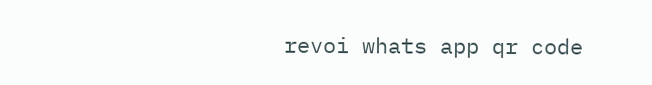revoi whats app qr code